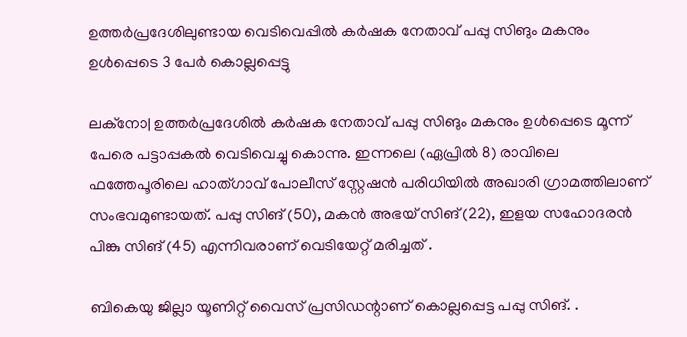ഉത്തര്‍പ്രദേശിലുണ്ടായ വെടിവെപ്പിൽ കര്‍ഷക നേതാവ് പപ്പു സിങും മകനും ഉള്‍പ്പെടെ 3 പേർ കൊല്ലപ്പെട്ടു

ലക്‌നോ| ഉത്തര്‍പ്രദേശില്‍ കര്‍ഷക നേതാവ് പപ്പു സിങും മകനും ഉള്‍പ്പെടെ മൂന്ന് പേരെ പട്ടാപ്പകല്‍ വെടിവെച്ചു കൊന്നു. ഇന്നലെ (ഏപ്രിൽ 8) രാവിലെ ഫത്തേപൂരിലെ ഹാത്ഗാവ് പോലീസ് സ്റ്റേഷന്‍ പരിധിയിൽ അഖാരി ഗ്രാമത്തിലാണ് സംഭവമുണ്ടായത്. പപ്പു സിങ് (50), മകന്‍ അഭയ് സിങ് (22), ഇളയ സഹോദരന്‍ പിങ്കു സിങ് (45) എന്നിവരാണ് വെടിയേറ്റ് മരിച്ചത് .

ബികെയു ജില്ലാ യൂണിറ്റ് വൈസ് പ്രസിഡന്റാണ് കൊല്ലപ്പെട്ട പപ്പു സിങ്. .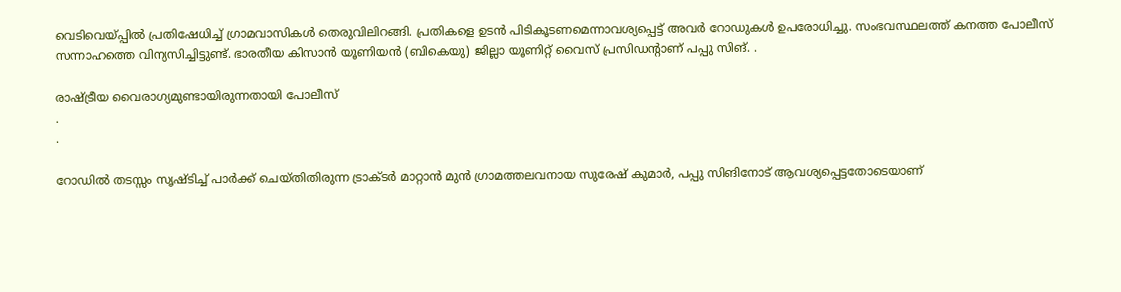വെടിവെയ്പ്പില്‍ പ്രതിഷേധിച്ച് ഗ്രാമവാസികള്‍ തെരുവിലിറങ്ങി. പ്രതികളെ ഉടന്‍ പിടികൂടണമെന്നാവശ്യപ്പെട്ട് അവര്‍ റോഡുകള്‍ ഉപരോധിച്ചു. സംഭവസ്ഥലത്ത് കനത്ത പോലീസ് സന്നാഹത്തെ വിന്യസിച്ചിട്ടുണ്ട്. ഭാരതീയ കിസാന്‍ യൂണിയന്‍ (ബികെയു) ജില്ലാ യൂണിറ്റ് വൈസ് പ്രസിഡന്റാണ് പപ്പു സിങ്. .

രാഷ്ട്രീയ വൈരാഗ്യമുണ്ടായിരുന്നതായി പോലീസ്
.
.

റോഡില്‍ തടസ്സം സൃഷ്ടിച്ച് പാര്‍ക്ക് ചെയ്തിതിരുന്ന ട്രാക്ടര്‍ മാറ്റാന്‍ മുന്‍ ഗ്രാമത്തലവനായ സുരേഷ് കുമാര്‍, പപ്പു സിങിനോട് ആവശ്യപ്പെട്ടതോടെയാണ്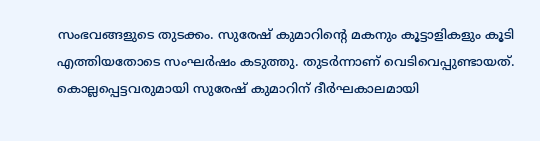സംഭവങ്ങളുടെ തുടക്കം. സുരേഷ് കുമാറിന്റെ മകനും കൂട്ടാളികളും കൂടി എത്തിയതോടെ സംഘര്‍ഷം കടുത്തു. തുടര്‍ന്നാണ് വെടിവെപ്പുണ്ടായത്. കൊല്ലപ്പെട്ടവരുമായി സുരേഷ് കുമാറിന് ദീര്‍ഘകാലമായി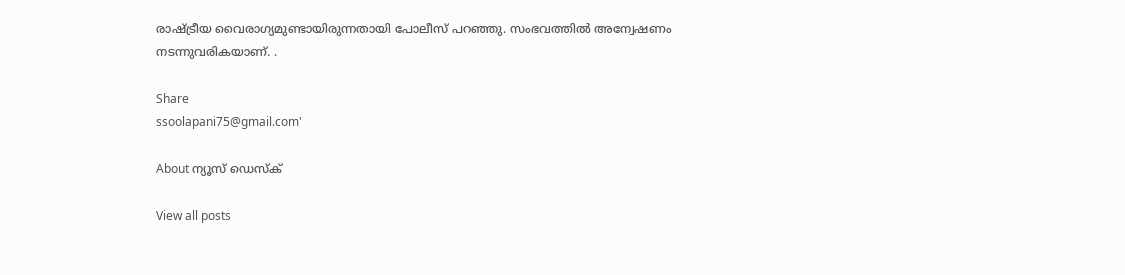രാഷ്ട്രീയ വൈരാഗ്യമുണ്ടായിരുന്നതായി പോലീസ് പറഞ്ഞു. സംഭവത്തില്‍ അന്വേഷണം നടന്നുവരികയാണ്. .

Share
ssoolapani75@gmail.com'

About ന്യൂസ് ഡെസ്ക്

View all posts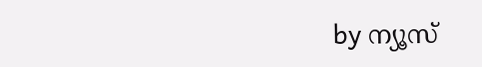by ന്യൂസ്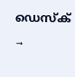ഡെസ്ക് →